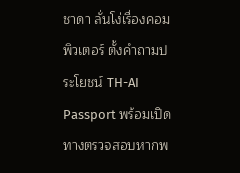ชาดา ลั่นโง่เรื่องคอมพิวเตอร์ ตั้งคำถามประโยชน์ TH-AI Passport พร้อมเปิดทางตรวจสอบหากพ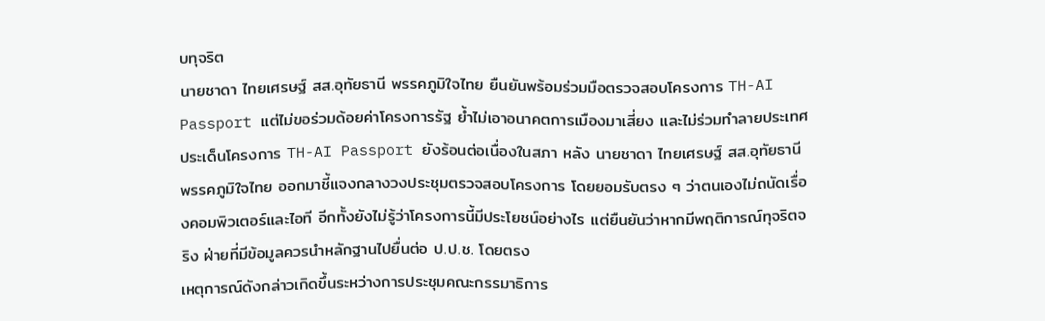บทุจริต
นายชาดา ไทยเศรษฐ์ สส.อุทัยธานี พรรคภูมิใจไทย ยืนยันพร้อมร่วมมือตรวจสอบโครงการ TH-AI Passport แต่ไม่ขอร่วมด้อยค่าโครงการรัฐ ย้ำไม่เอาอนาคตการเมืองมาเสี่ยง และไม่ร่วมทำลายประเทศ
ประเด็นโครงการ TH-AI Passport ยังร้อนต่อเนื่องในสภา หลัง นายชาดา ไทยเศรษฐ์ สส.อุทัยธานี พรรคภูมิใจไทย ออกมาชี้แจงกลางวงประชุมตรวจสอบโครงการ โดยยอมรับตรง ๆ ว่าตนเองไม่ถนัดเรื่องคอมพิวเตอร์และไอที อีกทั้งยังไม่รู้ว่าโครงการนี้มีประโยชน์อย่างไร แต่ยืนยันว่าหากมีพฤติการณ์ทุจริตจริง ฝ่ายที่มีข้อมูลควรนำหลักฐานไปยื่นต่อ ป.ป.ช. โดยตรง
เหตุการณ์ดังกล่าวเกิดขึ้นระหว่างการประชุมคณะกรรมาธิการ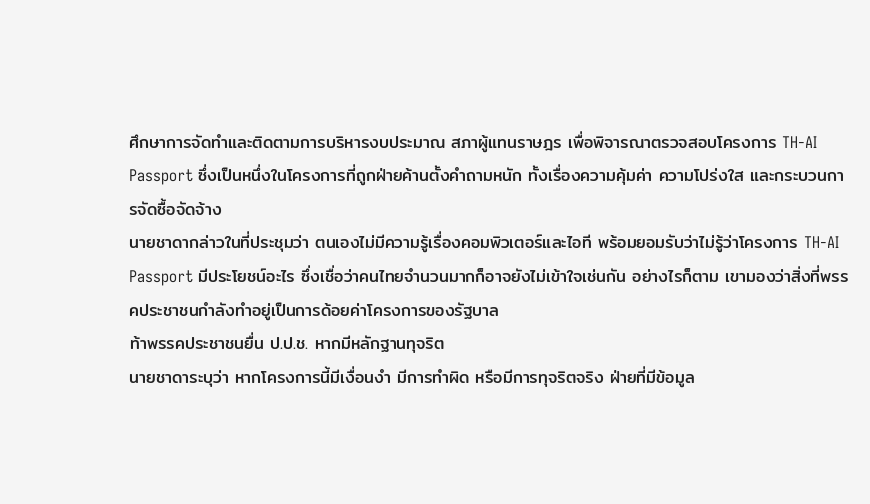ศึกษาการจัดทำและติดตามการบริหารงบประมาณ สภาผู้แทนราษฎร เพื่อพิจารณาตรวจสอบโครงการ TH-AI Passport ซึ่งเป็นหนึ่งในโครงการที่ถูกฝ่ายค้านตั้งคำถามหนัก ทั้งเรื่องความคุ้มค่า ความโปร่งใส และกระบวนการจัดซื้อจัดจ้าง
นายชาดากล่าวในที่ประชุมว่า ตนเองไม่มีความรู้เรื่องคอมพิวเตอร์และไอที พร้อมยอมรับว่าไม่รู้ว่าโครงการ TH-AI Passport มีประโยชน์อะไร ซึ่งเชื่อว่าคนไทยจำนวนมากก็อาจยังไม่เข้าใจเช่นกัน อย่างไรก็ตาม เขามองว่าสิ่งที่พรรคประชาชนกำลังทำอยู่เป็นการด้อยค่าโครงการของรัฐบาล
ท้าพรรคประชาชนยื่น ป.ป.ช. หากมีหลักฐานทุจริต
นายชาดาระบุว่า หากโครงการนี้มีเงื่อนงำ มีการทำผิด หรือมีการทุจริตจริง ฝ่ายที่มีข้อมูล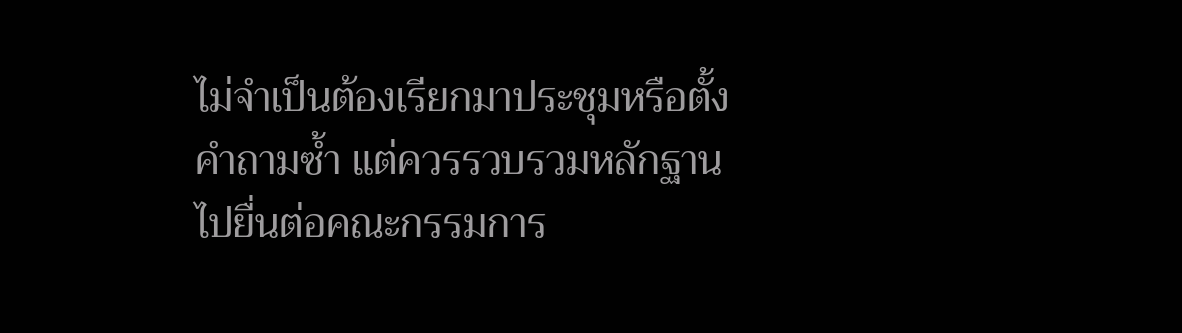ไม่จำเป็นต้องเรียกมาประชุมหรือตั้งคำถามซ้ำ แต่ควรรวบรวมหลักฐานไปยื่นต่อคณะกรรมการ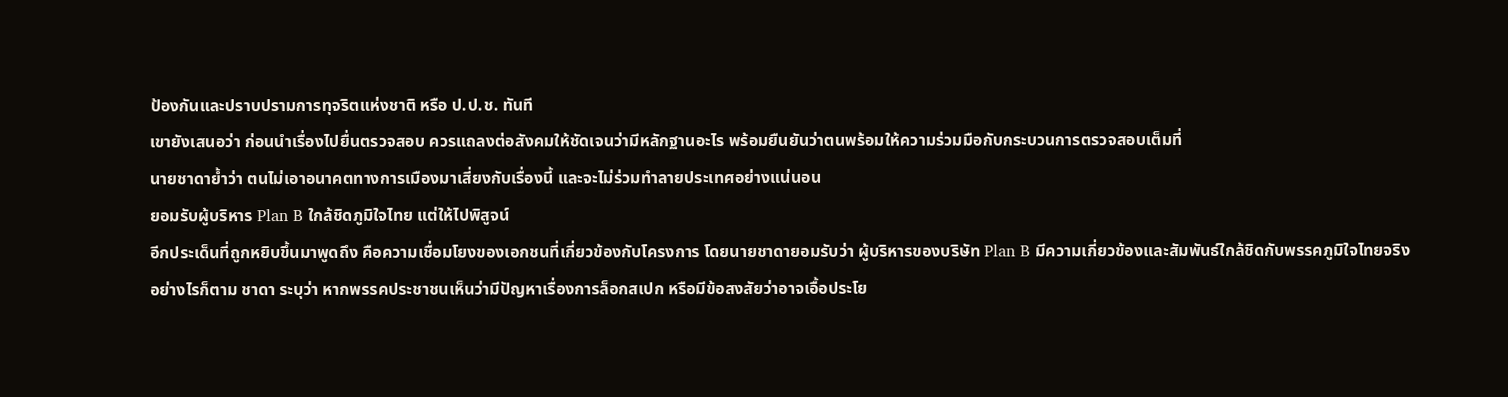ป้องกันและปราบปรามการทุจริตแห่งชาติ หรือ ป.ป.ช. ทันที
เขายังเสนอว่า ก่อนนำเรื่องไปยื่นตรวจสอบ ควรแถลงต่อสังคมให้ชัดเจนว่ามีหลักฐานอะไร พร้อมยืนยันว่าตนพร้อมให้ความร่วมมือกับกระบวนการตรวจสอบเต็มที่
นายชาดาย้ำว่า ตนไม่เอาอนาคตทางการเมืองมาเสี่ยงกับเรื่องนี้ และจะไม่ร่วมทำลายประเทศอย่างแน่นอน
ยอมรับผู้บริหาร Plan B ใกล้ชิดภูมิใจไทย แต่ให้ไปพิสูจน์
อีกประเด็นที่ถูกหยิบขึ้นมาพูดถึง คือความเชื่อมโยงของเอกชนที่เกี่ยวข้องกับโครงการ โดยนายชาดายอมรับว่า ผู้บริหารของบริษัท Plan B มีความเกี่ยวข้องและสัมพันธ์ใกล้ชิดกับพรรคภูมิใจไทยจริง
อย่างไรก็ตาม ชาดา ระบุว่า หากพรรคประชาชนเห็นว่ามีปัญหาเรื่องการล็อกสเปก หรือมีข้อสงสัยว่าอาจเอื้อประโย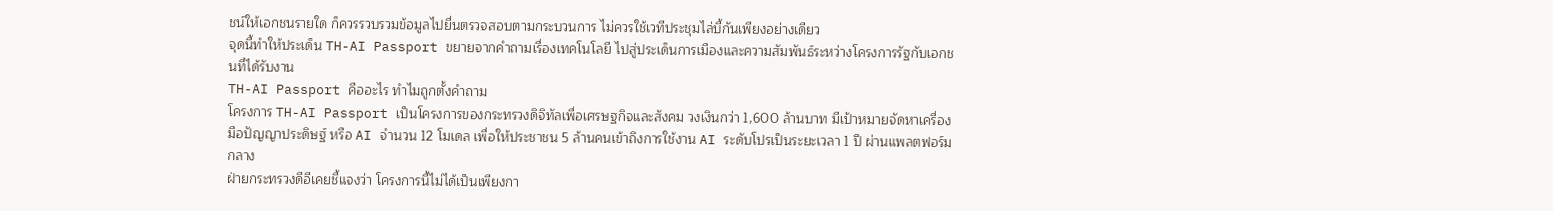ชน์ให้เอกชนรายใด ก็ควรรวบรวมข้อมูลไปยื่นตรวจสอบตามกระบวนการ ไม่ควรใช้เวทีประชุมไล่บี้กันเพียงอย่างเดียว
จุดนี้ทำให้ประเด็น TH-AI Passport ขยายจากคำถามเรื่องเทคโนโลยี ไปสู่ประเด็นการเมืองและความสัมพันธ์ระหว่างโครงการรัฐกับเอกชนที่ได้รับงาน
TH-AI Passport คืออะไร ทำไมถูกตั้งคำถาม
โครงการ TH-AI Passport เป็นโครงการของกระทรวงดิจิทัลเพื่อเศรษฐกิจและสังคม วงเงินกว่า 1,600 ล้านบาท มีเป้าหมายจัดหาเครื่องมือปัญญาประดิษฐ์ หรือ AI จำนวน 12 โมเดล เพื่อให้ประชาชน 5 ล้านคนเข้าถึงการใช้งาน AI ระดับโปรเป็นระยะเวลา 1 ปี ผ่านแพลตฟอร์มกลาง
ฝ่ายกระทรวงดีอีเคยชี้แจงว่า โครงการนี้ไม่ได้เป็นเพียงกา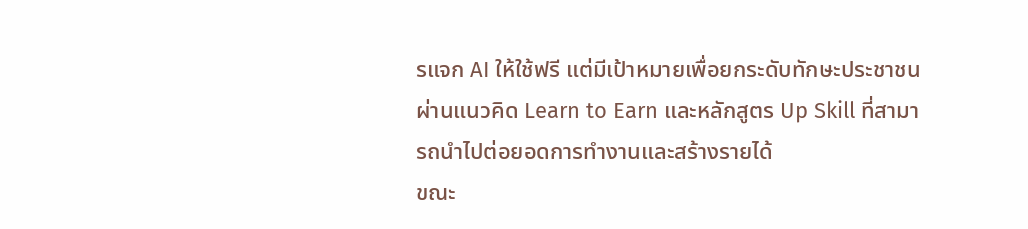รแจก AI ให้ใช้ฟรี แต่มีเป้าหมายเพื่อยกระดับทักษะประชาชน ผ่านแนวคิด Learn to Earn และหลักสูตร Up Skill ที่สามารถนำไปต่อยอดการทำงานและสร้างรายได้
ขณะ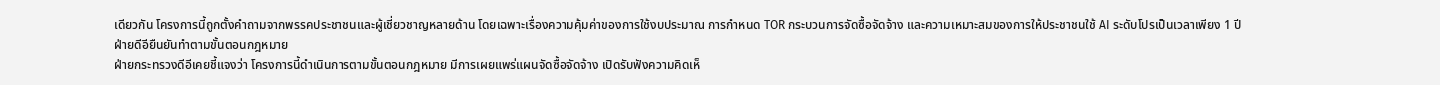เดียวกัน โครงการนี้ถูกตั้งคำถามจากพรรคประชาชนและผู้เชี่ยวชาญหลายด้าน โดยเฉพาะเรื่องความคุ้มค่าของการใช้งบประมาณ การกำหนด TOR กระบวนการจัดซื้อจัดจ้าง และความเหมาะสมของการให้ประชาชนใช้ AI ระดับโปรเป็นเวลาเพียง 1 ปี
ฝ่ายดีอียืนยันทำตามขั้นตอนกฎหมาย
ฝ่ายกระทรวงดีอีเคยชี้แจงว่า โครงการนี้ดำเนินการตามขั้นตอนกฎหมาย มีการเผยแพร่แผนจัดซื้อจัดจ้าง เปิดรับฟังความคิดเห็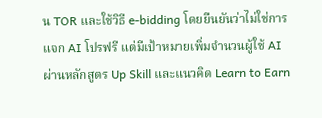น TOR และใช้วิธี e-bidding โดยยืนยันว่าไม่ใช่การแจก AI โปรฟรี แต่มีเป้าหมายเพิ่มจำนวนผู้ใช้ AI ผ่านหลักสูตร Up Skill และแนวคิด Learn to Earn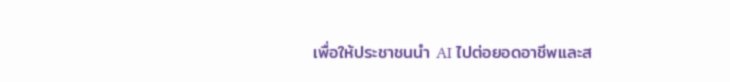เพื่อให้ประชาชนนำ AI ไปต่อยอดอาชีพและส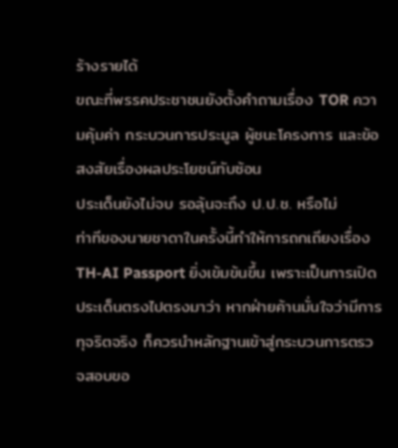ร้างรายได้
ขณะที่พรรคประชาชนยังตั้งคำถามเรื่อง TOR ความคุ้มค่า กระบวนการประมูล ผู้ชนะโครงการ และข้อสงสัยเรื่องผลประโยชน์ทับซ้อน
ประเด็นยังไม่จบ รอลุ้นจะถึง ป.ป.ช. หรือไม่
ท่าทีของนายชาดาในครั้งนี้ทำให้การถกเถียงเรื่อง TH-AI Passport ยิ่งเข้มข้นขึ้น เพราะเป็นการเปิดประเด็นตรงไปตรงมาว่า หากฝ่ายค้านมั่นใจว่ามีการทุจริตจริง ก็ควรนำหลักฐานเข้าสู่กระบวนการตรวจสอบขอ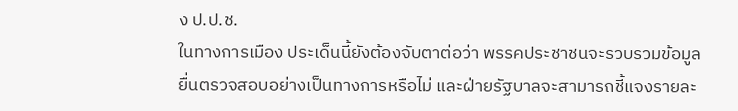ง ป.ป.ช.
ในทางการเมือง ประเด็นนี้ยังต้องจับตาต่อว่า พรรคประชาชนจะรวบรวมข้อมูลยื่นตรวจสอบอย่างเป็นทางการหรือไม่ และฝ่ายรัฐบาลจะสามารถชี้แจงรายละ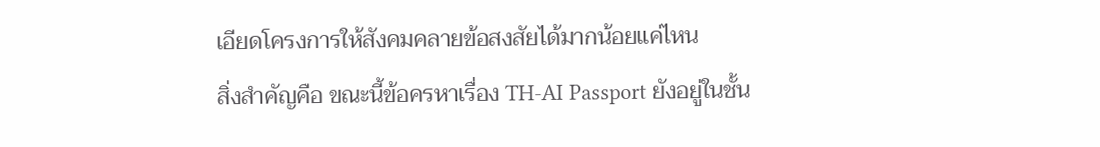เอียดโครงการให้สังคมคลายข้อสงสัยได้มากน้อยแค่ไหน
สิ่งสำคัญคือ ขณะนี้ข้อครหาเรื่อง TH-AI Passport ยังอยู่ในชั้น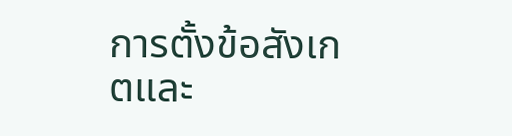การตั้งข้อสังเกตและ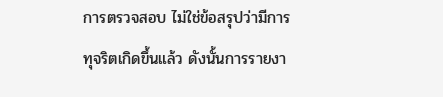การตรวจสอบ ไม่ใช่ข้อสรุปว่ามีการทุจริตเกิดขึ้นแล้ว ดังนั้นการรายงา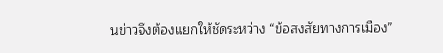นข่าวจึงต้องแยกให้ชัดระหว่าง “ข้อสงสัยทางการเมือง”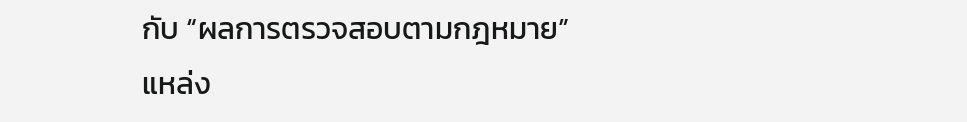กับ “ผลการตรวจสอบตามกฎหมาย”
แหล่ง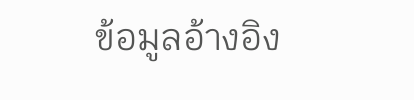ข้อมูลอ้างอิง